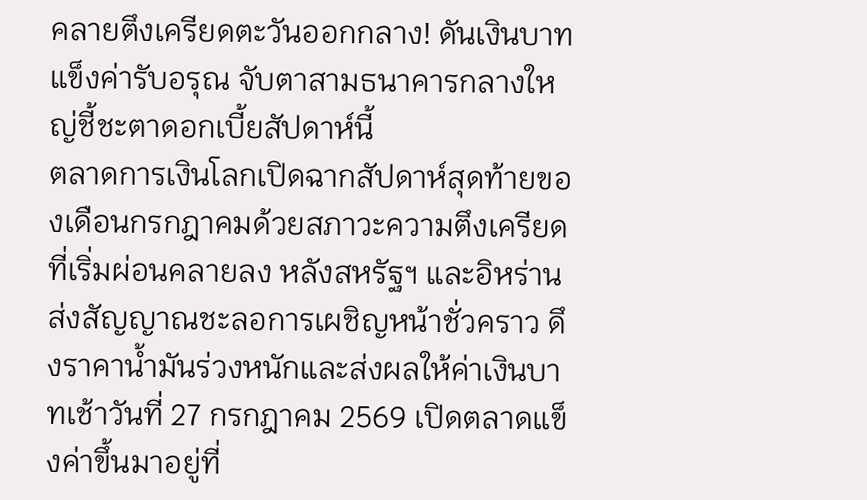คลายตึงเครียดตะวันออกกลาง! ดันเงินบาทแข็งค่ารับอรุณ จับตาสามธนาคารกลางใหญ่ชี้ชะตาดอกเบี้ยสัปดาห์นี้
ตลาดการเงินโลกเปิดฉากสัปดาห์สุดท้ายของเดือนกรกฎาคมด้วยสภาวะความตึงเครียดที่เริ่มผ่อนคลายลง หลังสหรัฐฯ และอิหร่านส่งสัญญาณชะลอการเผชิญหน้าชั่วคราว ดึงราคาน้ำมันร่วงหนักและส่งผลให้ค่าเงินบาทเช้าวันที่ 27 กรกฎาคม 2569 เปิดตลาดแข็งค่าขึ้นมาอยู่ที่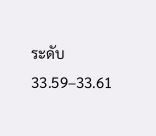ระดับ 33.59–33.61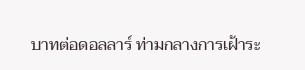บาทต่อดอลลาร์ ท่ามกลางการเฝ้าระ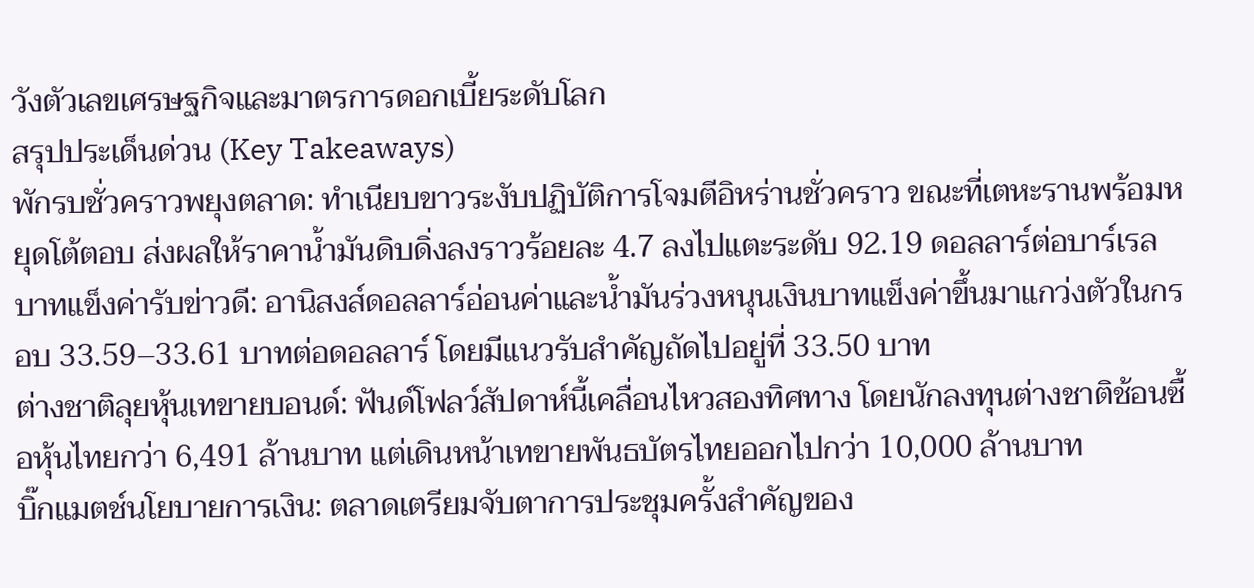วังตัวเลขเศรษฐกิจและมาตรการดอกเบี้ยระดับโลก
สรุปประเด็นด่วน (Key Takeaways)
พักรบชั่วคราวพยุงตลาด: ทำเนียบขาวระงับปฏิบัติการโจมตีอิหร่านชั่วคราว ขณะที่เตหะรานพร้อมหยุดโต้ตอบ ส่งผลให้ราคาน้ำมันดิบดิ่งลงราวร้อยละ 4.7 ลงไปแตะระดับ 92.19 ดอลลาร์ต่อบาร์เรล
บาทแข็งค่ารับข่าวดี: อานิสงส์ดอลลาร์อ่อนค่าและน้ำมันร่วงหนุนเงินบาทแข็งค่าขึ้นมาแกว่งตัวในกรอบ 33.59–33.61 บาทต่อดอลลาร์ โดยมีแนวรับสำคัญถัดไปอยู่ที่ 33.50 บาท
ต่างชาติลุยหุ้นเทขายบอนด์: ฟันด์โฟลว์สัปดาห์นี้เคลื่อนไหวสองทิศทาง โดยนักลงทุนต่างชาติช้อนซื้อหุ้นไทยกว่า 6,491 ล้านบาท แต่เดินหน้าเทขายพันธบัตรไทยออกไปกว่า 10,000 ล้านบาท
บิ๊กแมตช์นโยบายการเงิน: ตลาดเตรียมจับตาการประชุมครั้งสำคัญของ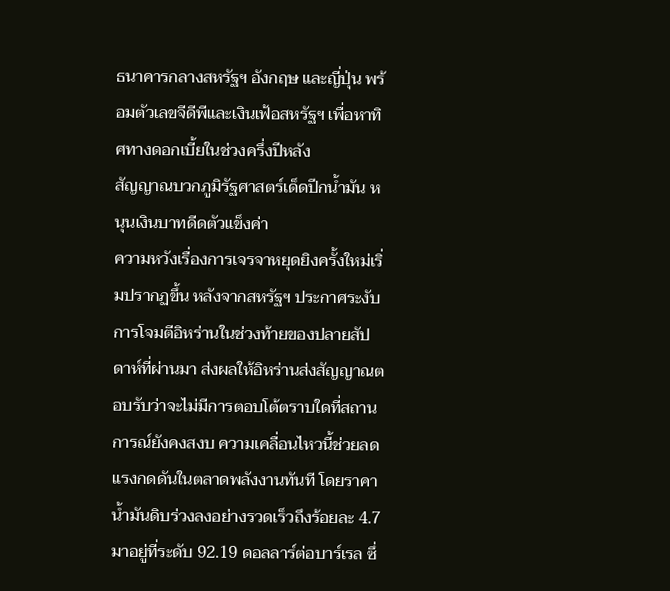ธนาคารกลางสหรัฐฯ อังกฤษ และญี่ปุ่น พร้อมตัวเลขจีดีพีและเงินเฟ้อสหรัฐฯ เพื่อหาทิศทางดอกเบี้ยในช่วงครึ่งปีหลัง
สัญญาณบวกภูมิรัฐศาสตร์เด็ดปีกน้ำมัน หนุนเงินบาทดีดตัวแข็งค่า
ความหวังเรื่องการเจรจาหยุดยิงครั้งใหม่เริ่มปรากฏขึ้น หลังจากสหรัฐฯ ประกาศระงับการโจมตีอิหร่านในช่วงท้ายของปลายสัปดาห์ที่ผ่านมา ส่งผลให้อิหร่านส่งสัญญาณตอบรับว่าจะไม่มีการตอบโต้ตราบใดที่สถานการณ์ยังคงสงบ ความเคลื่อนไหวนี้ช่วยลดแรงกดดันในตลาดพลังงานทันที โดยราคาน้ำมันดิบร่วงลงอย่างรวดเร็วถึงร้อยละ 4.7 มาอยู่ที่ระดับ 92.19 ดอลลาร์ต่อบาร์เรล ซึ่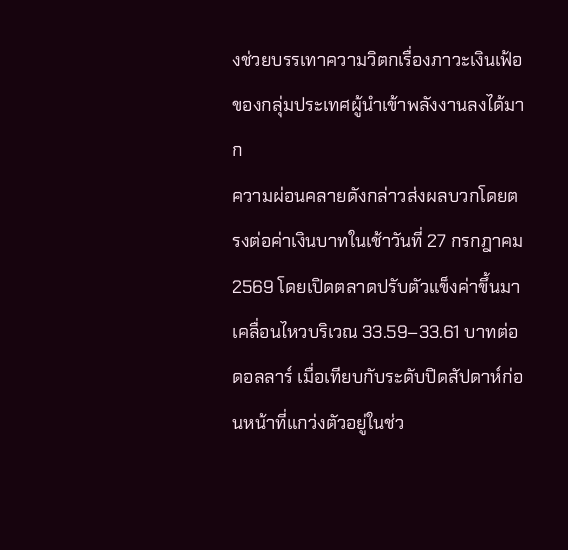งช่วยบรรเทาความวิตกเรื่องภาวะเงินเฟ้อของกลุ่มประเทศผู้นำเข้าพลังงานลงได้มาก
ความผ่อนคลายดังกล่าวส่งผลบวกโดยตรงต่อค่าเงินบาทในเช้าวันที่ 27 กรกฎาคม 2569 โดยเปิดตลาดปรับตัวแข็งค่าขึ้นมาเคลื่อนไหวบริเวณ 33.59–33.61 บาทต่อดอลลาร์ เมื่อเทียบกับระดับปิดสัปดาห์ก่อนหน้าที่แกว่งตัวอยู่ในช่ว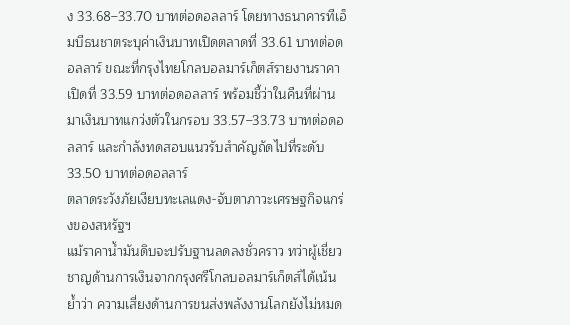ง 33.68–33.70 บาทต่อดอลลาร์ โดยทางธนาคารทีเอ็มบีธนชาตระบุค่าเงินบาทเปิดตลาดที่ 33.61 บาทต่อดอลลาร์ ขณะที่กรุงไทยโกลบอลมาร์เก็ตส์รายงานราคาเปิดที่ 33.59 บาทต่อดอลลาร์ พร้อมชี้ว่าในคืนที่ผ่านมาเงินบาทแกว่งตัวในกรอบ 33.57–33.73 บาทต่อดอลลาร์ และกำลังทดสอบแนวรับสำคัญถัดไปที่ระดับ 33.50 บาทต่อดอลลาร์
ตลาดระวังภัยเงียบทะเลแดง-จับตาภาวะเศรษฐกิจแกร่งของสหรัฐฯ
แม้ราคาน้ำมันดิบจะปรับฐานลดลงชั่วคราว ทว่าผู้เชี่ยวชาญด้านการเงินจากกรุงศรีโกลบอลมาร์เก็ตส์ได้เน้นย้ำว่า ความเสี่ยงด้านการขนส่งพลังงานโลกยังไม่หมด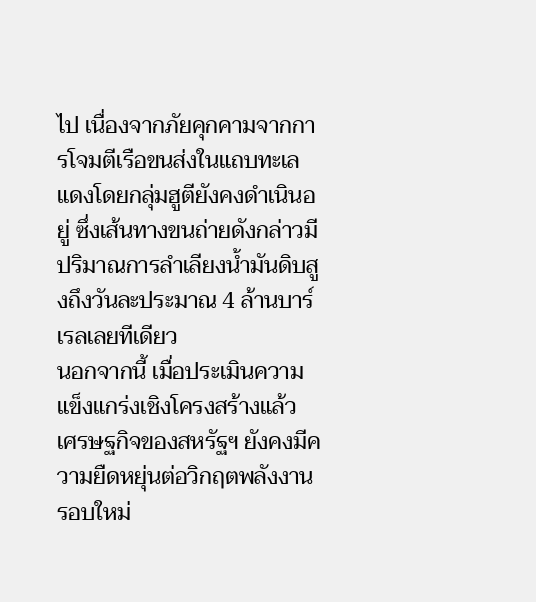ไป เนื่องจากภัยคุกคามจากการโจมตีเรือขนส่งในแถบทะเลแดงโดยกลุ่มฮูตียังคงดำเนินอยู่ ซึ่งเส้นทางขนถ่ายดังกล่าวมีปริมาณการลำเลียงน้ำมันดิบสูงถึงวันละประมาณ 4 ล้านบาร์เรลเลยทีเดียว
นอกจากนี้ เมื่อประเมินความแข็งแกร่งเชิงโครงสร้างแล้ว เศรษฐกิจของสหรัฐฯ ยังคงมีความยืดหยุ่นต่อวิกฤตพลังงานรอบใหม่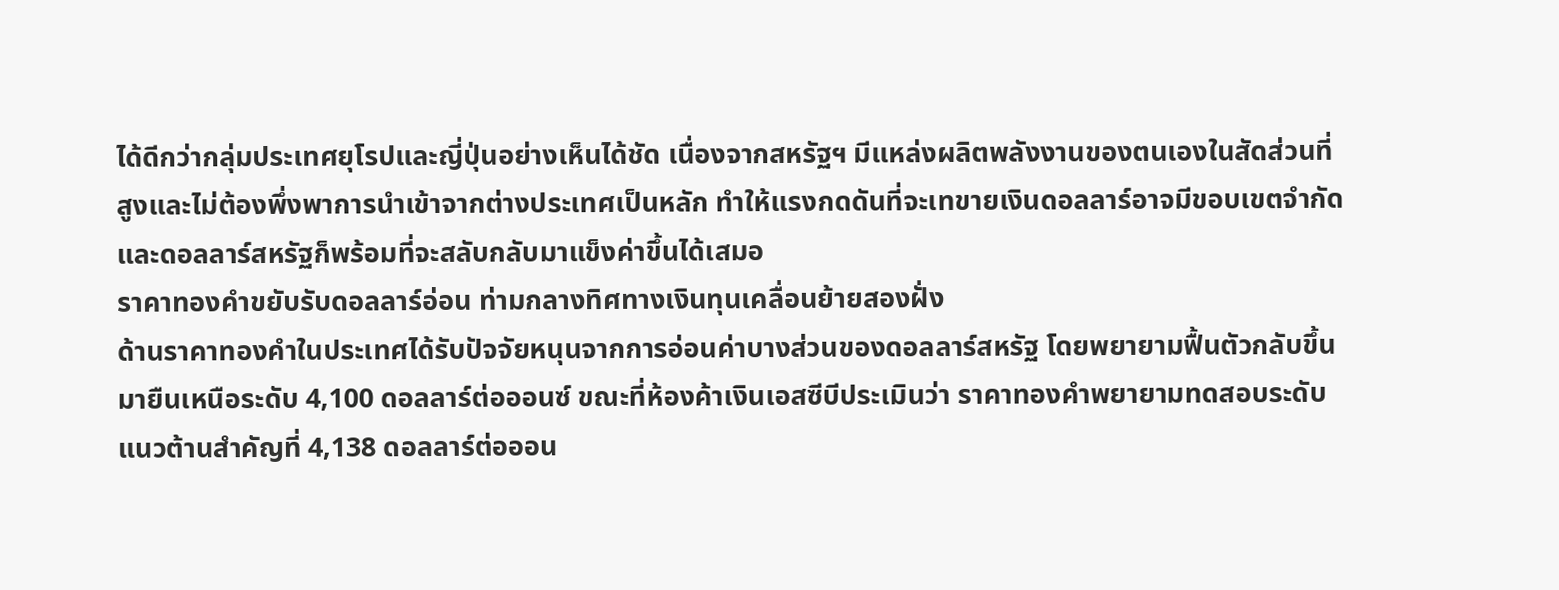ได้ดีกว่ากลุ่มประเทศยุโรปและญี่ปุ่นอย่างเห็นได้ชัด เนื่องจากสหรัฐฯ มีแหล่งผลิตพลังงานของตนเองในสัดส่วนที่สูงและไม่ต้องพึ่งพาการนำเข้าจากต่างประเทศเป็นหลัก ทำให้แรงกดดันที่จะเทขายเงินดอลลาร์อาจมีขอบเขตจำกัด และดอลลาร์สหรัฐก็พร้อมที่จะสลับกลับมาแข็งค่าขึ้นได้เสมอ
ราคาทองคำขยับรับดอลลาร์อ่อน ท่ามกลางทิศทางเงินทุนเคลื่อนย้ายสองฝั่ง
ด้านราคาทองคำในประเทศได้รับปัจจัยหนุนจากการอ่อนค่าบางส่วนของดอลลาร์สหรัฐ โดยพยายามฟื้นตัวกลับขึ้นมายืนเหนือระดับ 4,100 ดอลลาร์ต่อออนซ์ ขณะที่ห้องค้าเงินเอสซีบีประเมินว่า ราคาทองคำพยายามทดสอบระดับแนวต้านสำคัญที่ 4,138 ดอลลาร์ต่อออน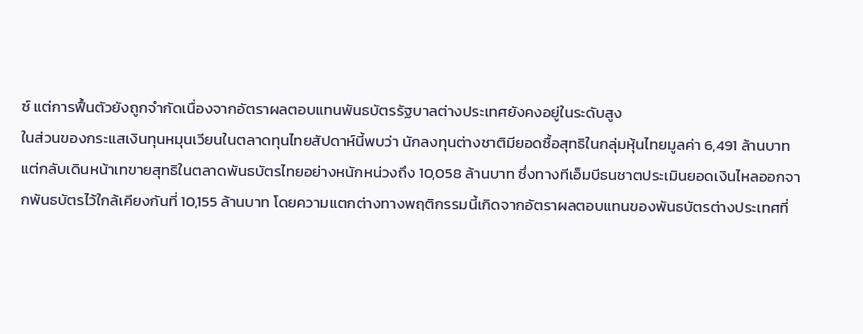ซ์ แต่การฟื้นตัวยังถูกจำกัดเนื่องจากอัตราผลตอบแทนพันธบัตรรัฐบาลต่างประเทศยังคงอยู่ในระดับสูง
ในส่วนของกระแสเงินทุนหมุนเวียนในตลาดทุนไทยสัปดาห์นี้พบว่า นักลงทุนต่างชาติมียอดซื้อสุทธิในกลุ่มหุ้นไทยมูลค่า 6,491 ล้านบาท แต่กลับเดินหน้าเทขายสุทธิในตลาดพันธบัตรไทยอย่างหนักหน่วงถึง 10,058 ล้านบาท ซึ่งทางทีเอ็มบีธนชาตประเมินยอดเงินไหลออกจากพันธบัตรไว้ใกล้เคียงกันที่ 10,155 ล้านบาท โดยความแตกต่างทางพฤติกรรมนี้เกิดจากอัตราผลตอบแทนของพันธบัตรต่างประเทศที่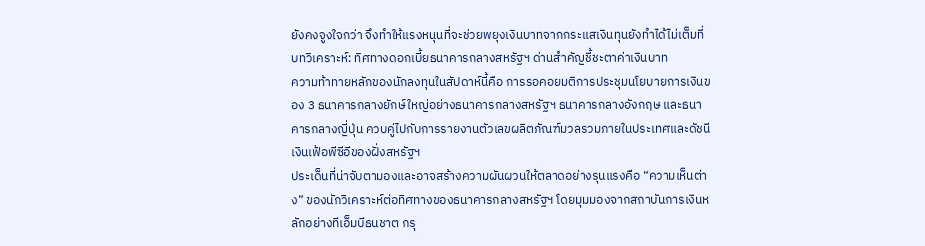ยังคงจูงใจกว่า จึงทำให้แรงหนุนที่จะช่วยพยุงเงินบาทจากกระแสเงินทุนยังทำได้ไม่เต็มที่
บทวิเคราะห์: ทิศทางดอกเบี้ยธนาคารกลางสหรัฐฯ ด่านสำคัญชี้ชะตาค่าเงินบาท
ความท้าทายหลักของนักลงทุนในสัปดาห์นี้คือ การรอคอยมติการประชุมนโยบายการเงินของ 3 ธนาคารกลางยักษ์ใหญ่อย่างธนาคารกลางสหรัฐฯ ธนาคารกลางอังกฤษ และธนาคารกลางญี่ปุ่น ควบคู่ไปกับการรายงานตัวเลขผลิตภัณฑ์มวลรวมภายในประเทศและดัชนีเงินเฟ้อพีซีอีของฝั่งสหรัฐฯ
ประเด็นที่น่าจับตามองและอาจสร้างความผันผวนให้ตลาดอย่างรุนแรงคือ “ความเห็นต่าง” ของนักวิเคราะห์ต่อทิศทางของธนาคารกลางสหรัฐฯ โดยมุมมองจากสถาบันการเงินหลักอย่างทีเอ็มบีธนชาต กรุ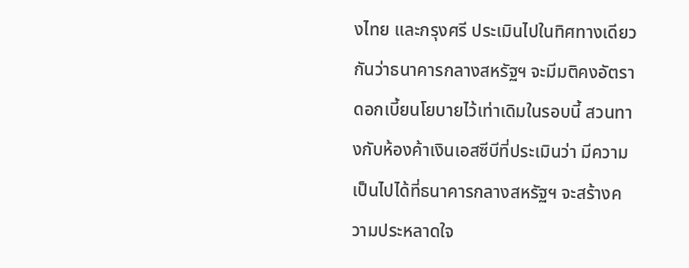งไทย และกรุงศรี ประเมินไปในทิศทางเดียวกันว่าธนาคารกลางสหรัฐฯ จะมีมติคงอัตราดอกเบี้ยนโยบายไว้เท่าเดิมในรอบนี้ สวนทางกับห้องค้าเงินเอสซีบีที่ประเมินว่า มีความเป็นไปได้ที่ธนาคารกลางสหรัฐฯ จะสร้างความประหลาดใจ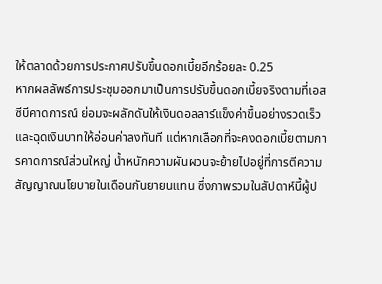ให้ตลาดด้วยการประกาศปรับขึ้นดอกเบี้ยอีกร้อยละ 0.25
หากผลลัพธ์การประชุมออกมาเป็นการปรับขึ้นดอกเบี้ยจริงตามที่เอสซีบีคาดการณ์ ย่อมจะผลักดันให้เงินดอลลาร์แข็งค่าขึ้นอย่างรวดเร็วและฉุดเงินบาทให้อ่อนค่าลงทันที แต่หากเลือกที่จะคงดอกเบี้ยตามการคาดการณ์ส่วนใหญ่ น้ำหนักความผันผวนจะย้ายไปอยู่ที่การตีความสัญญาณนโยบายในเดือนกันยายนแทน ซึ่งภาพรวมในสัปดาห์นี้ผู้ป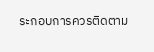ระกอบการควรติดตาม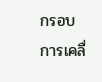กรอบการเคลื่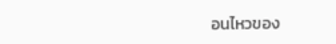อนไหวของ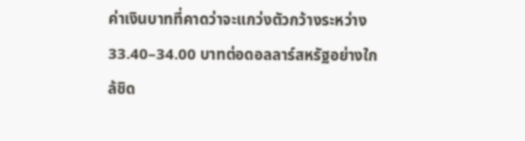ค่าเงินบาทที่คาดว่าจะแกว่งตัวกว้างระหว่าง 33.40–34.00 บาทต่อดอลลาร์สหรัฐอย่างใกล้ชิด